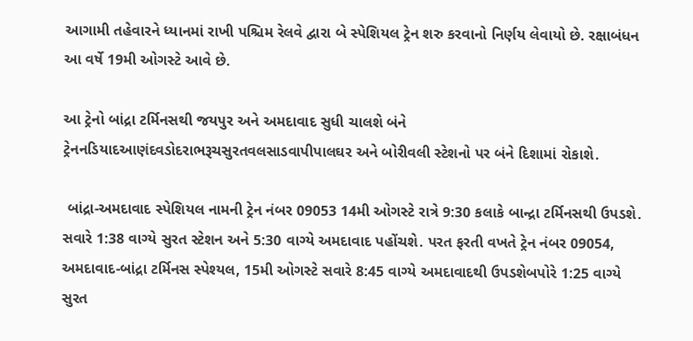આગામી તહેવારને ધ્યાનમાં રાખી પશ્ચિમ રેલવે દ્વારા બે સ્પેશિયલ ટ્રેન શરુ કરવાનો નિર્ણય લેવાયો છે. રક્ષાબંધન આ વર્ષે 19મી ઓગસ્ટે આવે છે.

આ ટ્રેનો બાંદ્રા ટર્મિનસથી જયપુર અને અમદાવાદ સુધી ચાલશે બંને ટ્રેનનડિયાદઆણંદવડોદરાભરૂચસુરતવલસાડવાપીપાલઘર અને બોરીવલી સ્ટેશનો પર બંને દિશામાં રોકાશે.

 બાંદ્રા-અમદાવાદ સ્પેશિયલ નામની ટ્રેન નંબર 09053 14મી ઓગસ્ટે રાત્રે 9:30 કલાકે બાન્દ્રા ટર્મિનસથી ઉપડશે. સવારે 1:38 વાગ્યે સુરત સ્ટેશન અને 5:30 વાગ્યે અમદાવાદ પહોંચશે. પરત ફરતી વખતે ટ્રેન નંબર 09054, અમદાવાદ-બાંદ્રા ટર્મિનસ સ્પેશ્યલ, 15મી ઓગસ્ટે સવારે 8:45 વાગ્યે અમદાવાદથી ઉપડશેબપોરે 1:25 વાગ્યે સુરત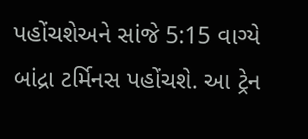પહોંચશેઅને સાંજે 5:15 વાગ્યે બાંદ્રા ટર્મિનસ પહોંચશે. આ ટ્રેન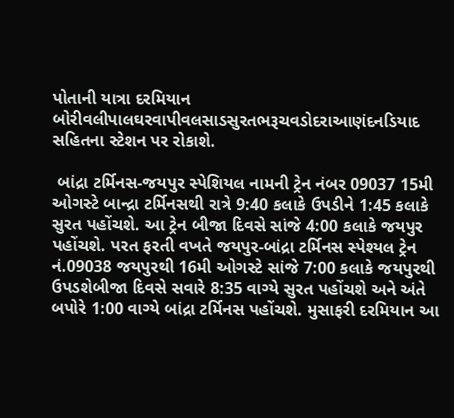પોતાની યાત્રા દરમિયાન બોરીવલીપાલઘરવાપીવલસાડસુરતભરૂચવડોદરાઆણંદનડિયાદ સહિતના સ્ટેશન પર રોકાશે.

 બાંદ્રા ટર્મિનસ-જયપુર સ્પેશિયલ નામની ટ્રેન નંબર 09037 15મી ઓગસ્ટે બાન્દ્રા ટર્મિનસથી રાત્રે 9:40 કલાકે ઉપડીને 1:45 કલાકે સુરત પહોંચશે. આ ટ્રેન બીજા દિવસે સાંજે 4:00 કલાકે જયપુર પહોંચશે. પરત ફરતી વખતે જયપુર-બાંદ્રા ટર્મિનસ સ્પેશ્યલ ટ્રેન નં.09038 જયપુરથી 16મી ઓગસ્ટે સાંજે 7:00 કલાકે જયપુરથી ઉપડશેબીજા દિવસે સવારે 8:35 વાગ્યે સુરત પહોંચશે અને અંતે બપોરે 1:00 વાગ્યે બાંદ્રા ટર્મિનસ પહોંચશે. મુસાફરી દરમિયાન આ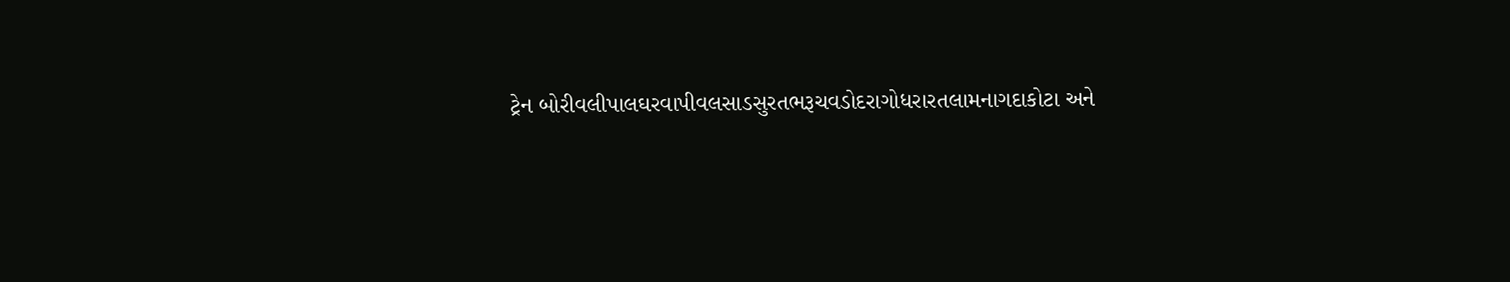ટ્રેન બોરીવલીપાલઘરવાપીવલસાડસુરતભરૂચવડોદરાગોધરારતલામનાગદાકોટા અને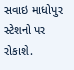સવાઇ માધોપુર સ્ટેશનો પર રોકાશે.